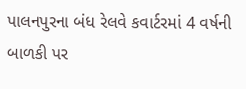પાલનપુરના બંધ રેલવે કવાર્ટરમાં 4 વર્ષની બાળકી પર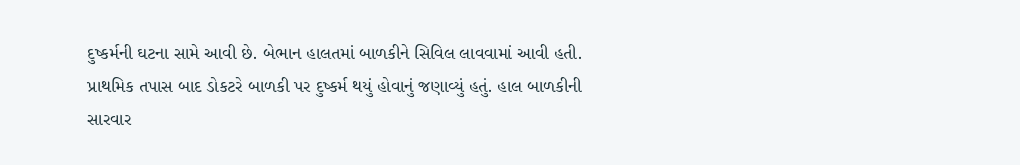દુષ્કર્મની ઘટના સામે આવી છે. બેભાન હાલતમાં બાળકીને સિવિલ લાવવામાં આવી હતી. પ્રાથમિક તપાસ બાદ ડોકટરે બાળકી પર દુષ્કર્મ થયું હોવાનું જણાવ્યું હતું. હાલ બાળકીની સારવાર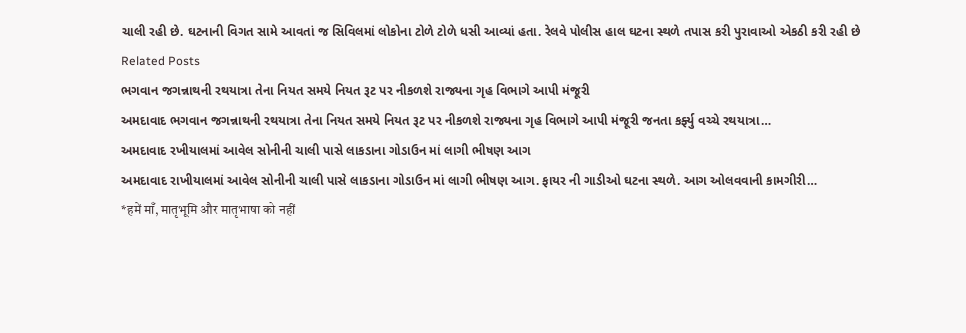ચાલી રહી છે. ઘટનાની વિગત સામે આવતાં જ સિવિલમાં લોકોના ટોળે ટોળે ધસી આવ્યાં હતા. રેલવે પોલીસ હાલ ઘટના સ્થળે તપાસ કરી પુરાવાઓ એકઠી કરી રહી છે
Related Posts
ભગવાન જગન્નાથની રથયાત્રા તેના નિયત સમયે નિયત રૂટ પર નીકળશે રાજ્યના ગૃહ વિભાગે આપી મંજૂરી
અમદાવાદ ભગવાન જગન્નાથની રથયાત્રા તેના નિયત સમયે નિયત રૂટ પર નીકળશે રાજ્યના ગૃહ વિભાગે આપી મંજૂરી જનતા કર્ફ્યુ વચ્ચે રથયાત્રા…
અમદાવાદ રખીયાલમાં આવેલ સોનીની ચાલી પાસે લાકડાના ગોડાઉન માં લાગી ભીષણ આગ
અમદાવાદ રાખીયાલમાં આવેલ સોનીની ચાલી પાસે લાકડાના ગોડાઉન માં લાગી ભીષણ આગ. ફાયર ની ગાડીઓ ઘટના સ્થળે. આગ ઓલવવાની કામગીરી…
*हमें माँ, मातृभूमि और मातृभाषा को नहीं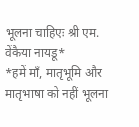भूलना चाहिएः श्री एम. वेंकैया नायडू*
*हमें माँ, मातृभूमि और मातृभाषा को नहीं भूलना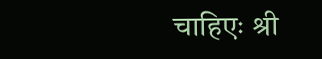चाहिएः श्री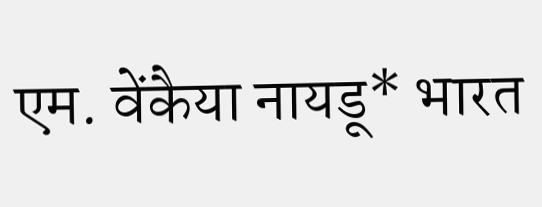एम. वेंकैया नायडू* भारत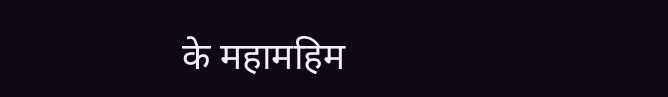के महामहिम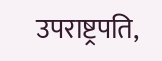उपराष्ट्रपति,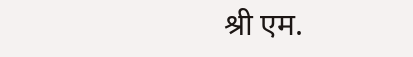श्री एम.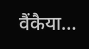वैंकैया…